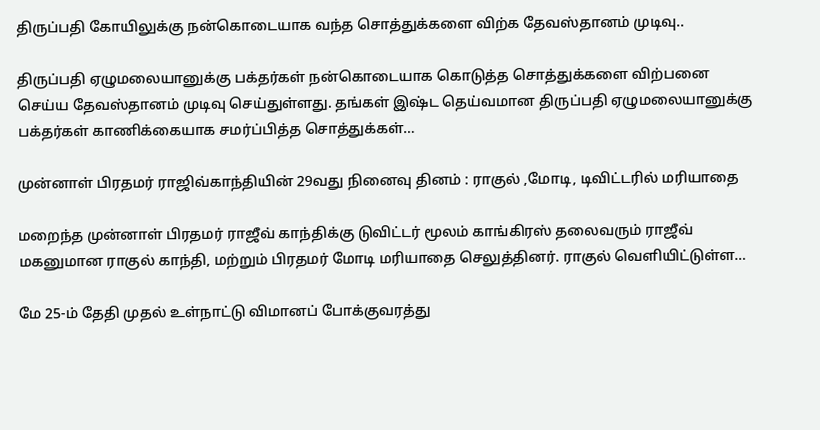திருப்பதி கோயிலுக்கு நன்கொடையாக வந்த சொத்துக்களை விற்க தேவஸ்தானம் முடிவு..

திருப்பதி ஏழுமலையானுக்கு பக்தர்கள் நன்கொடையாக கொடுத்த சொத்துக்களை விற்பனை செய்ய தேவஸ்தானம் முடிவு செய்துள்ளது. தங்கள் இஷ்ட தெய்வமான திருப்பதி ஏழுமலையானுக்கு பக்தர்கள் காணிக்கையாக சமர்ப்பித்த சொத்துக்கள்…

முன்னாள் பிரதமர் ராஜிவ்காந்தியின் 29வது நினைவு தினம் : ராகுல் ,மோடி, டிவிட்டரில் மரியாதை

மறைந்த முன்னாள் பிரதமர் ராஜீவ் காந்திக்கு டுவிட்டர் மூலம் காங்கிரஸ் தலைவரும் ராஜீவ் மகனுமான ராகுல் காந்தி, மற்றும் பிரதமர் மோடி மரியாதை செலுத்தினர். ராகுல் வெளியிட்டுள்ள…

மே 25-ம் தேதி முதல் உள்நாட்டு விமானப் போக்குவரத்து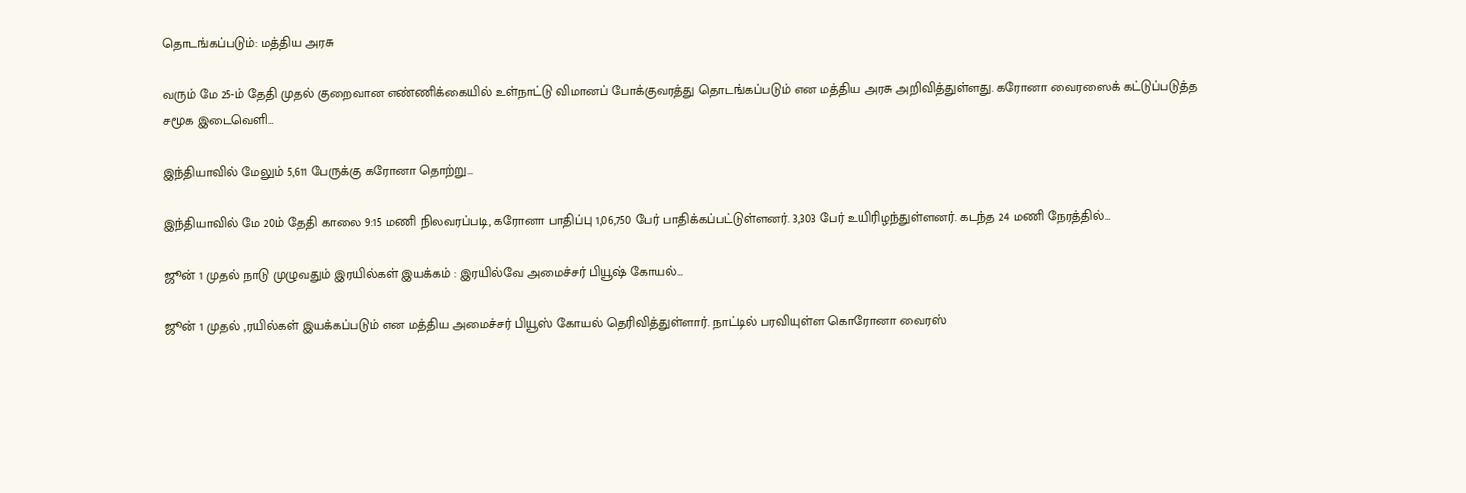தொடங்கப்படும்: மத்திய அரசு

வரும் மே 25-ம் தேதி முதல் குறைவான எண்ணிக்கையில் உள்நாட்டு விமானப் போக்குவரத்து தொடங்கப்படும் என மத்திய அரசு அறிவித்துள்ளது. கரோனா வைரஸைக் கட்டுப்படுத்த சமூக இடைவெளி…

இந்தியாவில் மேலும் 5,611 பேருக்கு கரோனா தொற்று…

இந்தியாவில் மே 20ம் தேதி காலை 9:15 மணி நிலவரப்படி, கரோனா பாதிப்பு 1,06,750 பேர் பாதிக்கப்பட்டுள்ளனர். 3,303 பேர் உயிரிழந்துள்ளனர். கடந்த 24 மணி நேரத்தில்…

ஜூன் 1 முதல் நாடு முழுவதும் இரயில்கள் இயக்கம் : இரயில்வே அமைச்சர் பியூஷ் கோயல்…

ஜூன் 1 முதல் ,ரயில்கள் இயக்கப்படும் என மத்திய அமைச்சர் பியூஸ் கோயல் தெரிவித்துள்ளார். நாட்டில் பரவியுள்ள கொரோனா வைரஸ்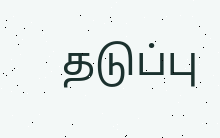தடுப்பு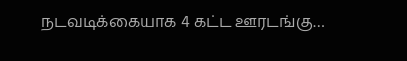நடவடிக்கையாக 4 கட்ட ஊரடங்கு…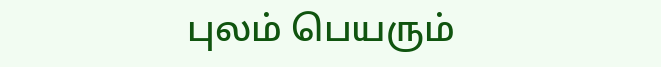புலம் பெயரும்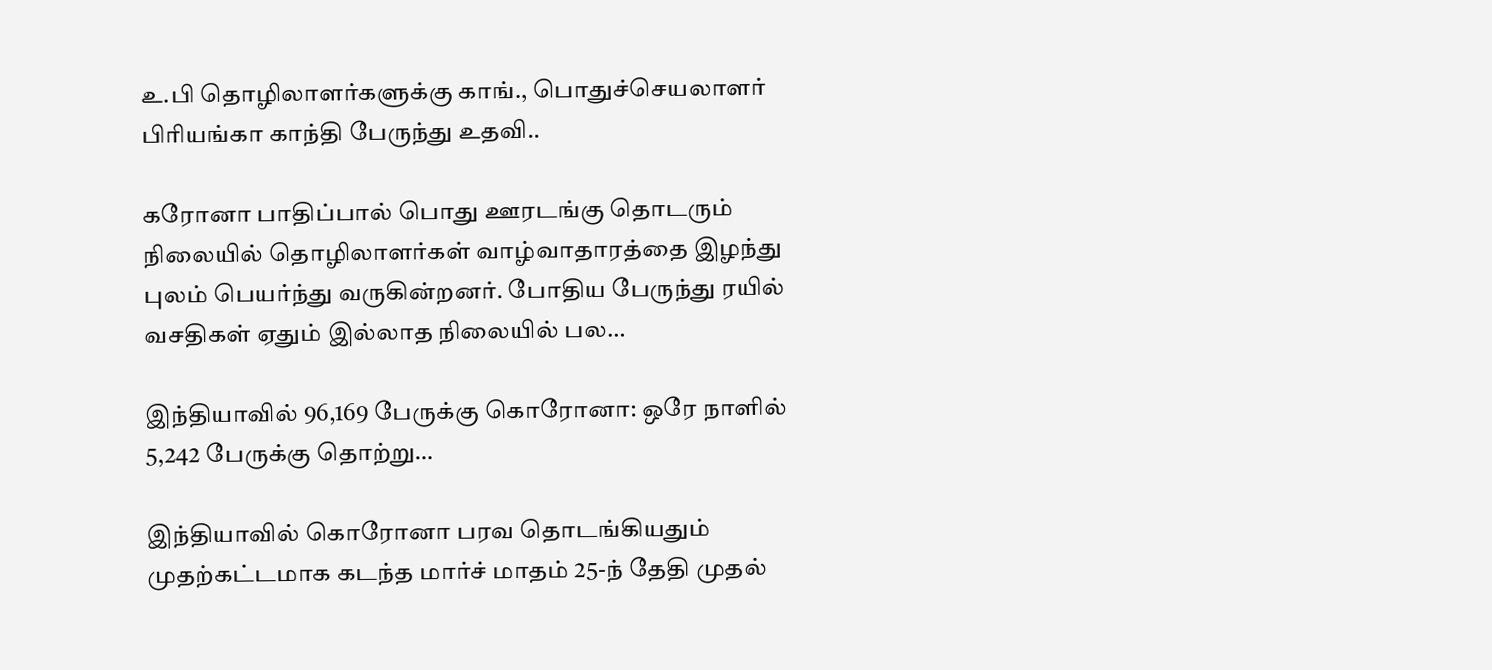உ.பி தொழிலாளர்களுக்கு காங்., பொதுச்செயலாளர் பிரியங்கா காந்தி பேருந்து உதவி..

கரோனா பாதிப்பால் பொது ஊரடங்கு தொடரும் நிலையில் தொழிலாளர்கள் வாழ்வாதாரத்தை இழந்து புலம் பெயர்ந்து வருகின்றனர். போதிய பேருந்து ரயில் வசதிகள் ஏதும் இல்லாத நிலையில் பல…

இந்தியாவில் 96,169 பேருக்கு கொரோனா: ஒரே நாளில் 5,242 பேருக்கு தொற்று…

இந்தியாவில் கொரோனா பரவ தொடங்கியதும் முதற்கட்டமாக கடந்த மார்ச் மாதம் 25-ந் தேதி முதல்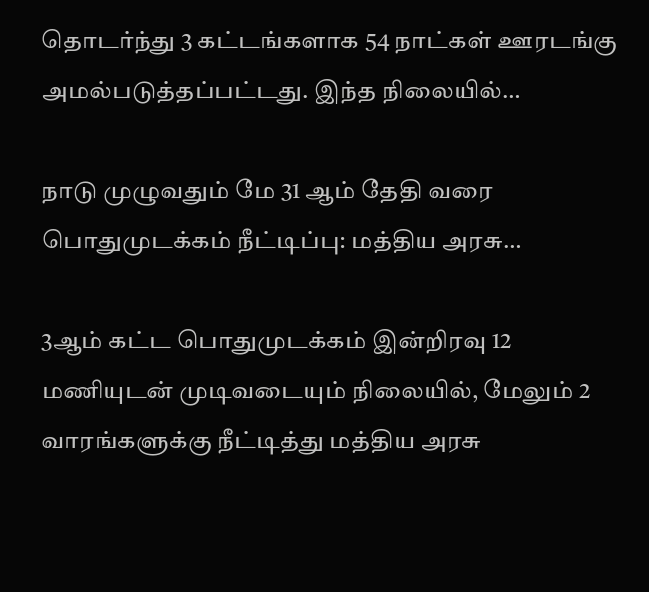தொடர்ந்து 3 கட்டங்களாக 54 நாட்கள் ஊரடங்கு அமல்படுத்தப்பட்டது. இந்த நிலையில்…

நாடு முழுவதும் மே 31 ஆம் தேதி வரை பொதுமுடக்கம் நீட்டிப்பு: மத்திய அரசு…

3ஆம் கட்ட பொதுமுடக்கம் இன்றிரவு 12 மணியுடன் முடிவடையும் நிலையில், மேலும் 2 வாரங்களுக்கு நீட்டித்து மத்திய அரசு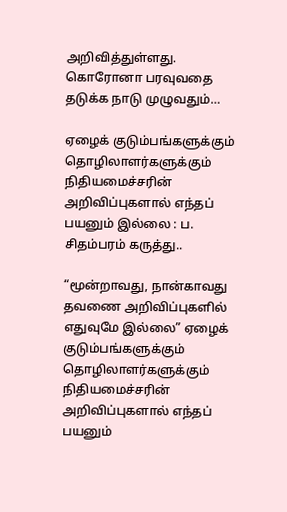அறிவித்துள்ளது. கொரோனா பரவுவதை தடுக்க நாடு முழுவதும்…

ஏழைக் குடும்பங்களுக்கும் தொழிலாளர்களுக்கும் நிதியமைச்சரின் அறிவிப்புகளால் எந்தப் பயனும் இல்லை : ப. சிதம்பரம் கருத்து..

“மூன்றாவது, நான்காவது தவணை அறிவிப்புகளில் எதுவுமே இல்லை” ஏழைக் குடும்பங்களுக்கும் தொழிலாளர்களுக்கும் நிதியமைச்சரின் அறிவிப்புகளால் எந்தப் பயனும்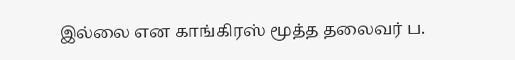இல்லை என காங்கிரஸ் மூத்த தலைவர் ப.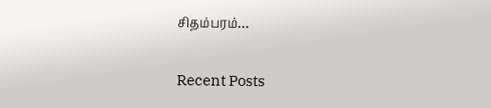சிதம்பரம்…

Recent Posts